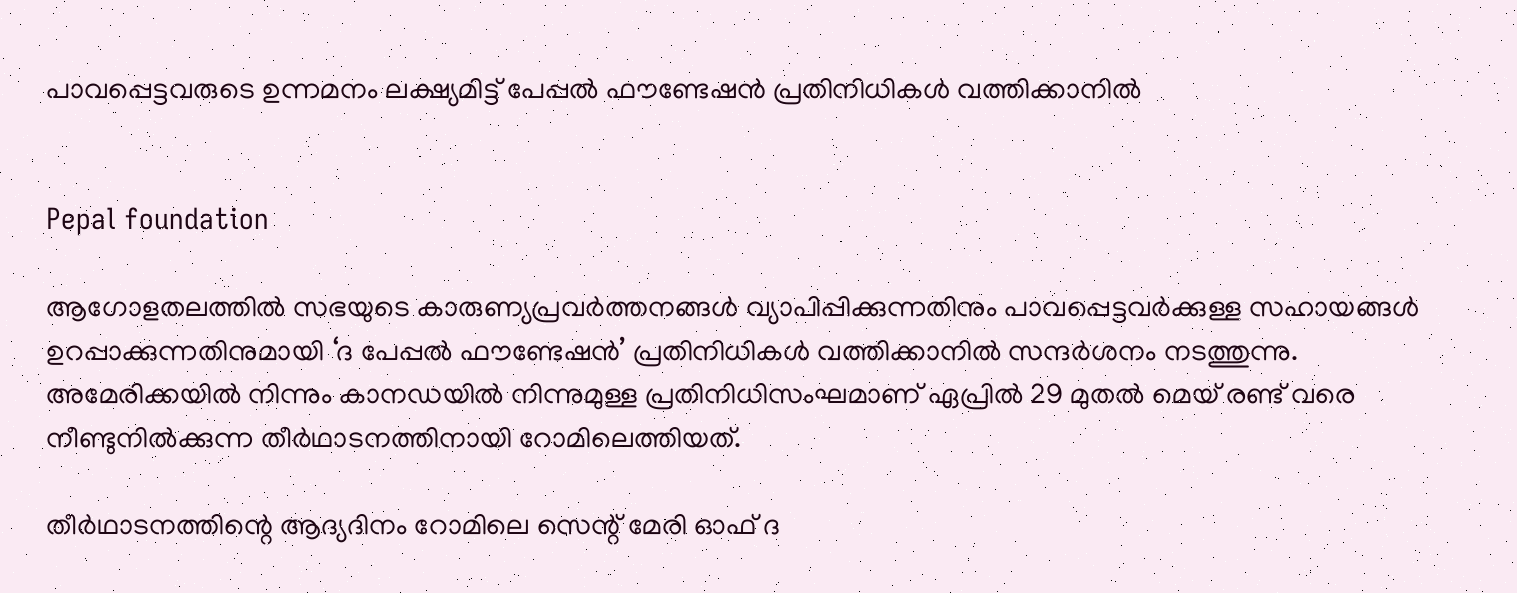പാവപ്പെട്ടവരുടെ ഉന്നമനം ലക്ഷ്യമിട്ട് പേപ്പൽ ഫൗണ്ടേഷൻ പ്രതിനിധികൾ വത്തിക്കാനിൽ


Pepal foundation

ആഗോളതലത്തിൽ സഭയുടെ കാരുണ്യപ്രവർത്തനങ്ങൾ വ്യാപിപ്പിക്കുന്നതിനും പാവപ്പെട്ടവർക്കുള്ള സഹായങ്ങൾ ഉറപ്പാക്കുന്നതിനുമായി ‘ദ പേപ്പൽ ഫൗണ്ടേഷൻ’ പ്രതിനിധികൾ വത്തിക്കാനിൽ സന്ദർശനം നടത്തുന്നു. അമേരിക്കയിൽ നിന്നും കാനഡയിൽ നിന്നുമുള്ള പ്രതിനിധിസംഘമാണ് ഏപ്രിൽ 29 മുതൽ മെയ് രണ്ട് വരെ നീണ്ടുനിൽക്കുന്ന തീർഥാടനത്തിനായി റോമിലെത്തിയത്.

തീർഥാടനത്തിന്റെ ആദ്യദിനം റോമിലെ സെന്റ് മേരി ഓഫ് ദ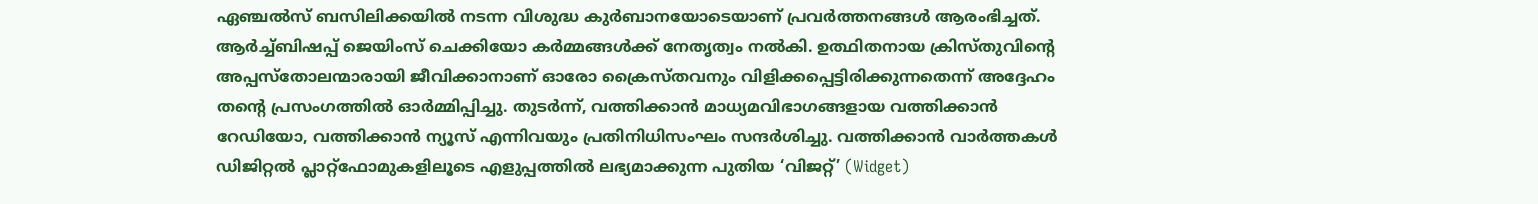ഏഞ്ചൽസ് ബസിലിക്കയിൽ നടന്ന വിശുദ്ധ കുർബാനയോടെയാണ് പ്രവർത്തനങ്ങൾ ആരംഭിച്ചത്. ആർച്ച്ബിഷപ്പ് ജെയിംസ് ചെക്കിയോ കർമ്മങ്ങൾക്ക് നേതൃത്വം നൽകി. ഉത്ഥിതനായ ക്രിസ്തുവിന്റെ അപ്പസ്‌തോലന്മാരായി ജീവിക്കാനാണ് ഓരോ ക്രൈസ്തവനും വിളിക്കപ്പെട്ടിരിക്കുന്നതെന്ന് അദ്ദേഹം തന്റെ പ്രസംഗത്തിൽ ഓർമ്മിപ്പിച്ചു. തുടർന്ന്, വത്തിക്കാൻ മാധ്യമവിഭാഗങ്ങളായ വത്തിക്കാൻ റേഡിയോ, വത്തിക്കാൻ ന്യൂസ് എന്നിവയും പ്രതിനിധിസംഘം സന്ദർശിച്ചു. വത്തിക്കാൻ വാർത്തകൾ ഡിജിറ്റൽ പ്ലാറ്റ്‌ഫോമുകളിലൂടെ എളുപ്പത്തിൽ ലഭ്യമാക്കുന്ന പുതിയ ‘വിജറ്റ്’ (Widget)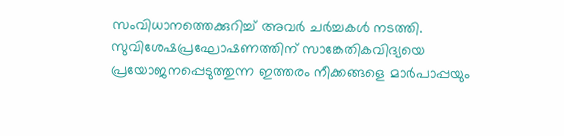സംവിധാനത്തെക്കുറിച്ച് അവർ ചർച്ചകൾ നടത്തി. സുവിശേഷപ്രഘോഷണത്തിന് സാങ്കേതികവിദ്യയെ പ്രയോജനപ്പെടുത്തുന്ന ഇത്തരം നീക്കങ്ങളെ മാർപാപ്പയും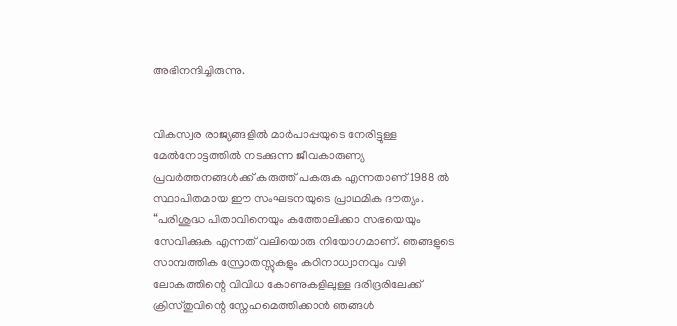അഭിനന്ദിച്ചിരുന്നു.


വികസ്വര രാജ്യങ്ങളിൽ മാർപാപ്പയുടെ നേരിട്ടുള്ള മേൽനോട്ടത്തിൽ നടക്കുന്ന ജീവകാരുണ്യ പ്രവർത്തനങ്ങൾക്ക് കരുത്ത് പകരുക എന്നതാണ് 1988 ൽ സ്ഥാപിതമായ ഈ സംഘടനയുടെ പ്രാഥമിക ദൗത്യം. “പരിശുദ്ധ പിതാവിനെയും കത്തോലിക്കാ സഭയെയും സേവിക്കുക എന്നത് വലിയൊരു നിയോഗമാണ്. ഞങ്ങളുടെ സാമ്പത്തിക സ്രോതസ്സുകളും കഠിനാധ്വാനവും വഴി ലോകത്തിന്റെ വിവിധ കോണുകളിലുള്ള ദരിദ്രരിലേക്ക് ക്രിസ്തുവിന്റെ സ്നേഹമെത്തിക്കാൻ ഞങ്ങൾ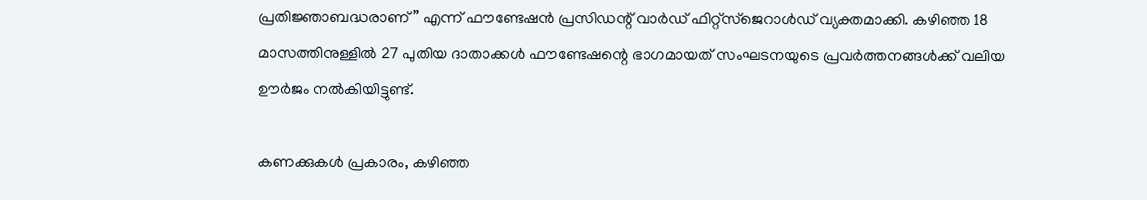പ്രതിജ്ഞാബദ്ധരാണ്” എന്ന് ഫൗണ്ടേഷൻ പ്രസിഡന്റ് വാർഡ് ഫിറ്റ്‌സ്‌ജെറാൾഡ് വ്യക്തമാക്കി. കഴിഞ്ഞ 18 മാസത്തിനുള്ളിൽ 27 പുതിയ ദാതാക്കൾ ഫൗണ്ടേഷന്റെ ഭാഗമായത് സംഘടനയുടെ പ്രവർത്തനങ്ങൾക്ക് വലിയ ഊർജം നൽകിയിട്ടുണ്ട്.

കണക്കുകൾ പ്രകാരം, കഴിഞ്ഞ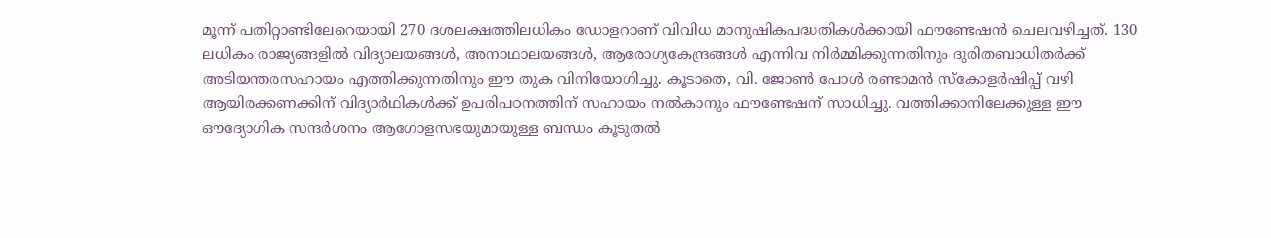മൂന്ന് പതിറ്റാണ്ടിലേറെയായി 270 ദശലക്ഷത്തിലധികം ഡോളറാണ് വിവിധ മാനുഷികപദ്ധതികൾക്കായി ഫൗണ്ടേഷൻ ചെലവഴിച്ചത്. 130 ലധികം രാജ്യങ്ങളിൽ വിദ്യാലയങ്ങൾ, അനാഥാലയങ്ങൾ, ആരോഗ്യകേന്ദ്രങ്ങൾ എന്നിവ നിർമ്മിക്കുന്നതിനും ദുരിതബാധിതർക്ക് അടിയന്തരസഹായം എത്തിക്കുന്നതിനും ഈ തുക വിനിയോഗിച്ചു. കൂടാതെ, വി. ജോൺ പോൾ രണ്ടാമൻ സ്കോളർഷിപ്പ് വഴി ആയിരക്കണക്കിന് വിദ്യാർഥികൾക്ക് ഉപരിപഠനത്തിന് സഹായം നൽകാനും ഫൗണ്ടേഷന് സാധിച്ചു. വത്തിക്കാനിലേക്കുള്ള ഈ ഔദ്യോഗിക സന്ദർശനം ആഗോളസഭയുമായുള്ള ബന്ധം കൂടുതൽ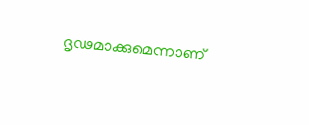ദൃഢമാക്കുമെന്നാണ്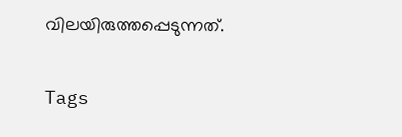വിലയിരുത്തപ്പെടുന്നത്.

Tags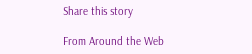Share this story

From Around the Web